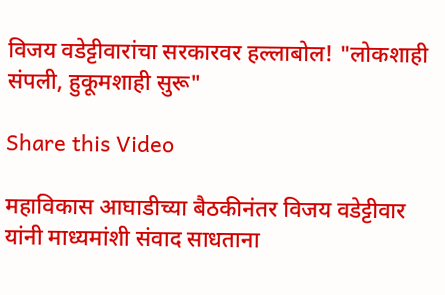विजय वडेट्टीवारांचा सरकारवर हल्लाबोल! "लोकशाही संपली, हुकूमशाही सुरू"

Share this Video

महाविकास आघाडीच्या बैठकीनंतर विजय वडेट्टीवार यांनी माध्यमांशी संवाद साधताना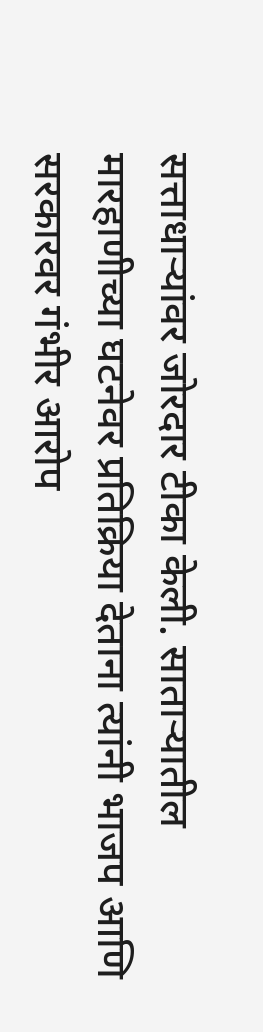सत्ताधाऱ्यांवर जोरदार टीका केली. साताऱ्यातील मारहाणीच्या घटनेवर प्रतिक्रिया देताना त्यांनी भाजप आणि सरकारवर गंभीर आरोप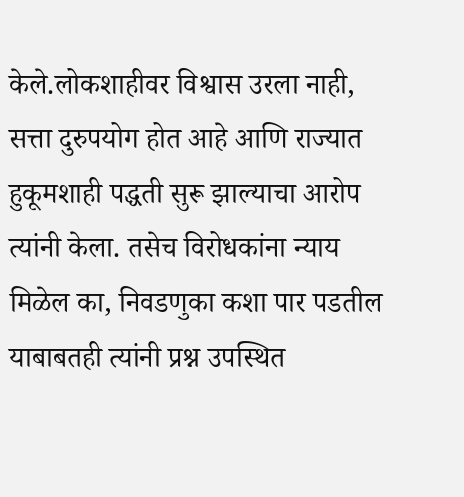केले.लोकशाहीवर विश्वास उरला नाही, सत्ता दुरुपयोग होत आहे आणि राज्यात हुकूमशाही पद्धती सुरू झाल्याचा आरोप त्यांनी केला. तसेच विरोधकांना न्याय मिळेल का, निवडणुका कशा पार पडतील याबाबतही त्यांनी प्रश्न उपस्थित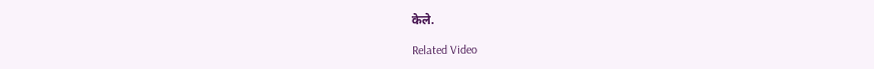केले.

Related Video